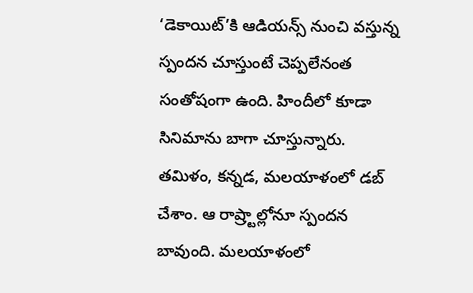‘డెకాయిట్’కి ఆడియన్స్ నుంచి వస్తున్న స్పందన చూస్తుంటే చెప్పలేనంత సంతోషంగా ఉంది. హిందీలో కూడా సినిమాను బాగా చూస్తున్నారు. తమిళం, కన్నడ, మలయాళంలో డబ్ చేశాం. ఆ రాష్ర్టాల్లోనూ స్పందన బావుంది. మలయాళంలో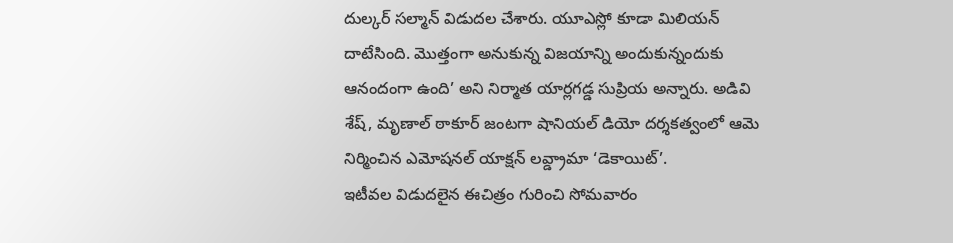దుల్కర్ సల్మాన్ విడుదల చేశారు. యూఎస్లో కూడా మిలియన్ దాటేసింది. మొత్తంగా అనుకున్న విజయాన్ని అందుకున్నందుకు ఆనందంగా ఉంది’ అని నిర్మాత యార్లగడ్డ సుప్రియ అన్నారు. అడివి శేష్, మృణాల్ ఠాకూర్ జంటగా షానియల్ డియో దర్శకత్వంలో ఆమె నిర్మించిన ఎమోషనల్ యాక్షన్ లవ్డ్రామా ‘డెకాయిట్’.
ఇటీవల విడుదలైన ఈచిత్రం గురించి సోమవారం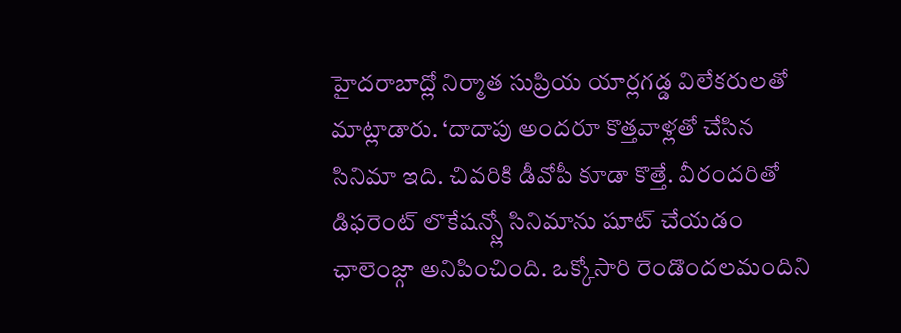హైదరాబాద్లో నిర్మాత సుప్రియ యార్లగడ్డ విలేకరులతో మాట్లాడారు. ‘దాదాపు అందరూ కొత్తవాళ్లతో చేసిన సినిమా ఇది. చివరికి డీవోపీ కూడా కొత్తే. వీరందరితో డిఫరెంట్ లొకేషన్స్లో సినిమాను షూట్ చేయడం ఛాలెంజ్గా అనిపించింది. ఒక్కోసారి రెండొందలమందిని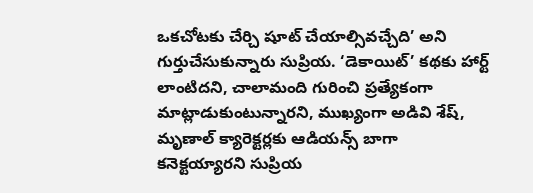ఒకచోటకు చేర్చి షూట్ చేయాల్సివచ్చేది’ అని గుర్తుచేసుకున్నారు సుప్రియ. ‘డెకాయిట్’ కథకు హార్ట్ లాంటిదని, చాలామంది గురించి ప్రత్యేకంగా మాట్లాడుకుంటున్నారని, ముఖ్యంగా అడివి శేష్, మృణాల్ క్యారెక్టర్లకు ఆడియన్స్ బాగా కనెక్టయ్యారని సుప్రియ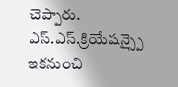చెప్పారు.
ఎస్.ఎస్.క్రియేషన్స్పై ఇకనుంచి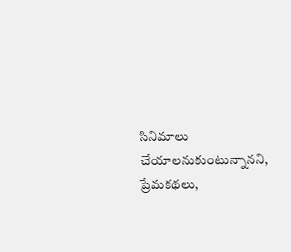సినిమాలు చేయాలనుకుంటున్నానని, ప్రేమకథలు,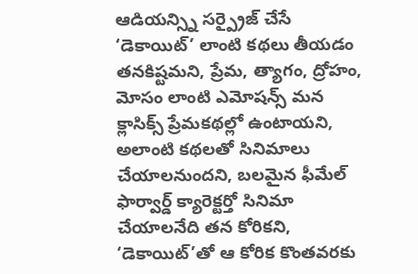ఆడియన్స్ని సర్ప్రైజ్ చేసే ‘డెకాయిట్’ లాంటి కథలు తీయడం తనకిష్టమని, ప్రేమ, త్యాగం, ద్రోహం, మోసం లాంటి ఎమోషన్స్ మన క్లాసిక్స్ ప్రేమకథల్లో ఉంటాయని, అలాంటి కథలతో సినిమాలు చేయాలనుందని, బలమైన ఫీమేల్ ఫార్వార్డ్ క్యారెక్టర్తో సినిమా చేయాలనేది తన కోరికని, ‘డెకాయిట్’తో ఆ కోరిక కొంతవరకు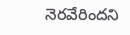నెరవేరిందని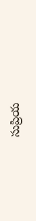సుప్రియ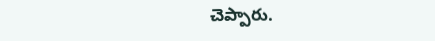చెప్పారు.